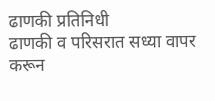ढाणकी प्रतिनिधी
ढाणकी व परिसरात सध्या वापर करून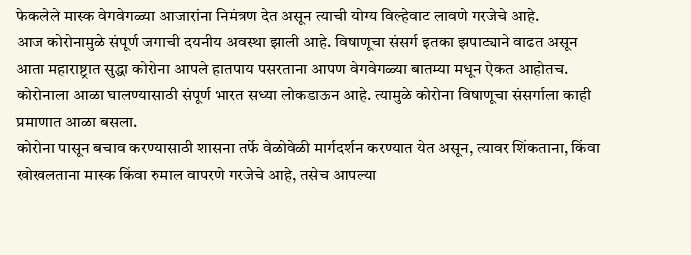फेकलेले मास्क वेगवेगळ्या आजारांना निमंत्रण देत असून त्याची योग्य विल्हेवाट लावणे गरजेचे आहे.
आज कोरोनामुळे संपूर्ण जगाची दयनीय अवस्था झाली आहे. विषाणूचा संसर्ग इतका झपाट्याने वाढत असून आता महाराष्ट्रात सुद्धा कोरोना आपले हातपाय पसरताना आपण वेगवेगळ्या बातम्या मधून ऐकत आहोतच. कोरोनाला आळा घालण्यासाठी संपूर्ण भारत सध्या लोकडाऊन आहे. त्यामुळे कोरोना विषाणूचा संसर्गाला काही प्रमाणात आळा बसला.
कोरोना पासून बचाव करण्यासाठी शासना तर्फे वेळोवेळी मार्गदर्शन करण्यात येत असून, त्यावर शिंकताना, किंवा खोखलताना मास्क किंवा रुमाल वापरणे गरजेचे आहे, तसेच आपल्या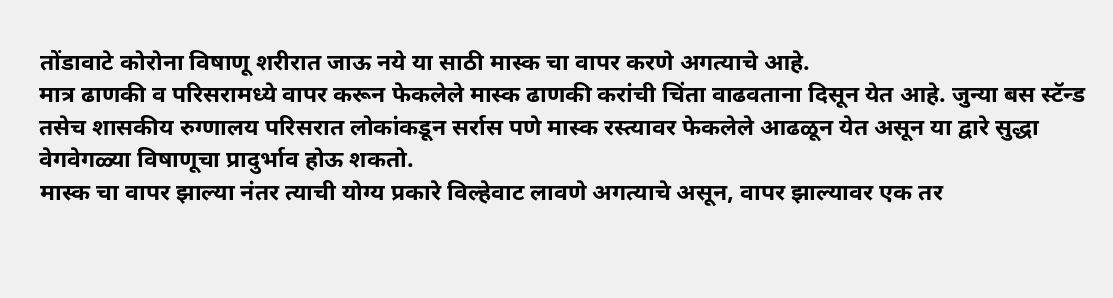तोंडावाटे कोरोना विषाणू शरीरात जाऊ नये या साठी मास्क चा वापर करणे अगत्याचे आहे.
मात्र ढाणकी व परिसरामध्ये वापर करून फेकलेले मास्क ढाणकी करांची चिंता वाढवताना दिसून येत आहे. जुन्या बस स्टॅन्ड तसेच शासकीय रुग्णालय परिसरात लोकांकडून सर्रास पणे मास्क रस्त्यावर फेकलेले आढळून येत असून या द्वारे सुद्धा वेगवेगळ्या विषाणूचा प्रादुर्भाव होऊ शकतो.
मास्क चा वापर झाल्या नंतर त्याची योग्य प्रकारे विल्हेवाट लावणे अगत्याचे असून, वापर झाल्यावर एक तर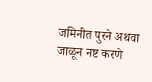जमिनीत पुरने अथवा जाळून नष्ट करणे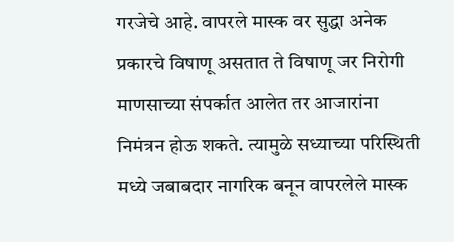गरजेचे आहे. वापरले मास्क वर सुद्धा अनेक प्रकारचे विषाणू असतात ते विषाणू जर निरोगी माणसाच्या संपर्कात आलेत तर आजारांना निमंत्रन होऊ शकते. त्यामुळे सध्याच्या परिस्थिती मध्ये जबाबदार नागरिक बनून वापरलेले मास्क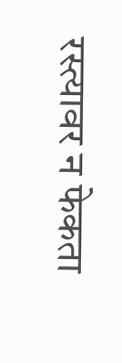रस्त्यावर न फेकता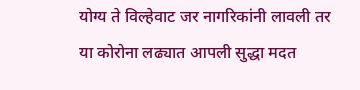योग्य ते विल्हेवाट जर नागरिकांनी लावली तर या कोरोना लढ्यात आपली सुद्धा मदत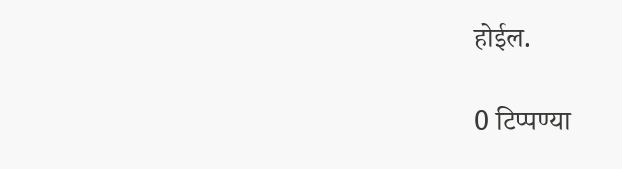होईल.

0 टिप्पण्या